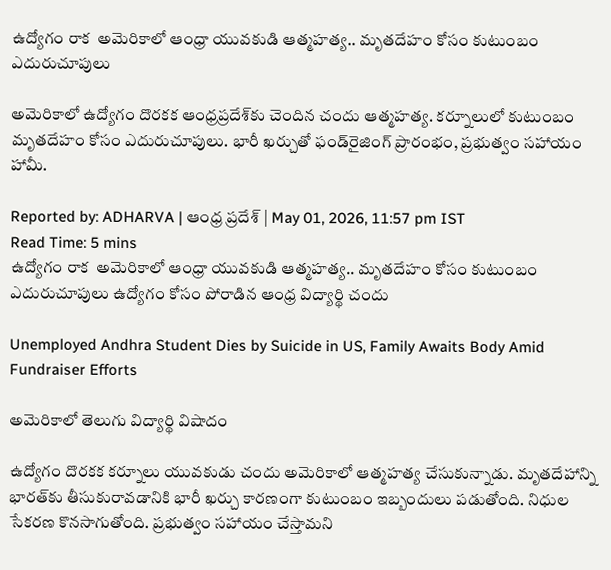ఉద్యోగం రాక  అమెరికాలో ఆంధ్రా యువకుడి ఆత్మహత్య.. మృతదేహం కోసం కుటుంబం ఎదురుచూపులు

అమెరికాలో ఉద్యోగం దొరకక ఆంధ్రప్రదేశ్‌కు చెందిన చందు ఆత్మహత్య. కర్నూలులో కుటుంబం మృతదేహం కోసం ఎదురుచూపులు. భారీ ఖర్చుతో ఫండ్‌రైజింగ్ ప్రారంభం, ప్రభుత్వం సహాయం హామీ.

Reported by: ADHARVA | ఆంధ్ర ప్రదేశ్ | May 01, 2026, 11:57 pm IST
Read Time: 5 mins
ఉద్యోగం రాక  అమెరికాలో ఆంధ్రా యువకుడి ఆత్మహత్య.. మృతదేహం కోసం కుటుంబం ఎదురుచూపులు ఉద్యోగం కోసం పోరాడిన ఆంధ్ర విద్యార్థి చందు

Unemployed Andhra Student Dies by Suicide in US, Family Awaits Body Amid Fundraiser Efforts

అమెరికాలో తెలుగు విద్యార్థి విషాదం

ఉద్యోగం దొరకక కర్నూలు యువకుడు చందు అమెరికాలో ఆత్మహత్య చేసుకున్నాడు. మృతదేహాన్ని భారత్‌కు తీసుకురావడానికి భారీ ఖర్చు కారణంగా కుటుంబం ఇబ్బందులు పడుతోంది. నిధుల సేకరణ కొనసాగుతోంది. ప్రభుత్వం సహాయం చేస్తామని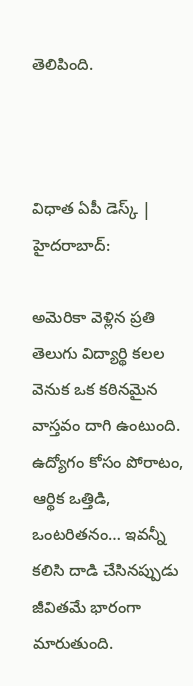తెలిపింది.



విధాత ఏపీ డెస్క్ | హైదరాబాద్:

అమెరికా వెళ్లిన ప్రతి తెలుగు విద్యార్థి కలల వెనుక ఒక కఠినమైన వాస్తవం దాగి ఉంటుంది. ఉద్యోగం కోసం పోరాటం, ఆర్థిక ఒత్తిడి, ఒంటరితనం… ఇవన్నీ కలిసి దాడి చేసినప్పుడు జీవితమే భారంగా మారుతుంది.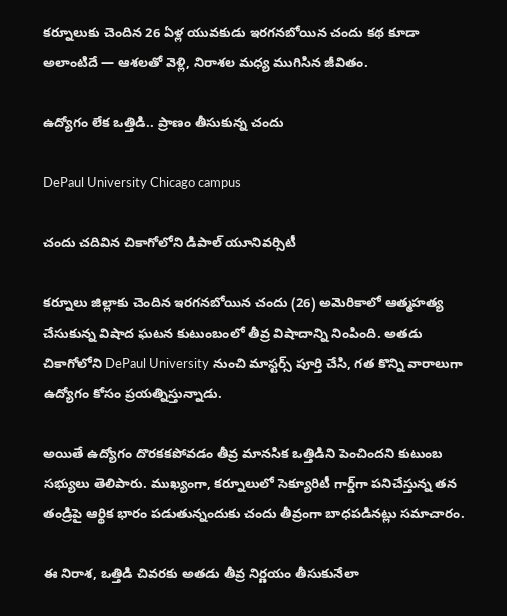కర్నూలుకు చెందిన 26 ఏళ్ల యువకుడు ఇరగనబోయిన చందు కథ కూడా అలాంటిదే — ఆశలతో వెళ్లి, నిరాశల మధ్య ముగిసిన జీవితం.

ఉద్యోగం లేక ఒత్తిడి.. ప్రాణం తీసుకున్న చందు

DePaul University Chicago campus

చందు చదివిన చికాగోలోని డిపాల్ యూనివర్సిటీ

కర్నూలు జిల్లాకు చెందిన ఇరగనబోయిన చందు (26) అమెరికాలో ఆత్మహత్య చేసుకున్న విషాద ఘటన కుటుంబంలో తీవ్ర విషాదాన్ని నింపింది. అతడు చికాగోలోని DePaul University నుంచి మాస్టర్స్ పూర్తి చేసి, గత కొన్ని వారాలుగా ఉద్యోగం కోసం ప్రయత్నిస్తున్నాడు.

అయితే ఉద్యోగం దొరకకపోవడం తీవ్ర మానసిక ఒత్తిడిని పెంచిందని కుటుంబ సభ్యులు తెలిపారు. ముఖ్యంగా, కర్నూలులో సెక్యూరిటీ గార్డ్‌గా పనిచేస్తున్న తన తండ్రిపై ఆర్థిక భారం పడుతున్నందుకు చందు తీవ్రంగా బాధపడినట్లు సమాచారం.

ఈ నిరాశ, ఒత్తిడి చివరకు అతడు తీవ్ర నిర్ణయం తీసుకునేలా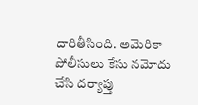దారితీసింది. అమెరికా పోలీసులు కేసు నమోదు చేసి దర్యాప్తు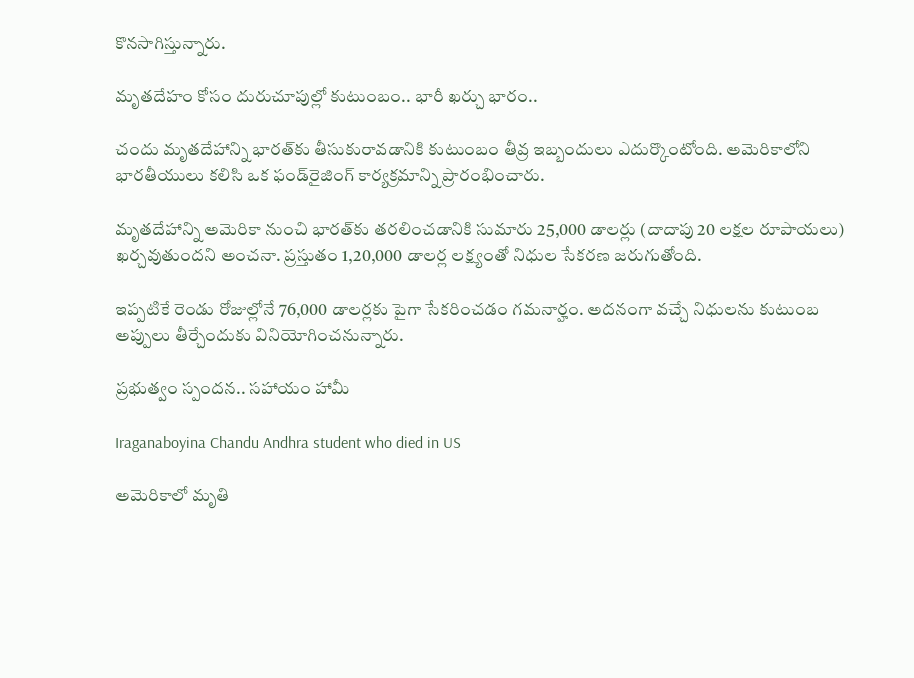కొనసాగిస్తున్నారు.

మృతదేహం కోసం దురుచూపుల్లో కుటుంబం.. భారీ ఖర్చు భారం..

చందు మృతదేహాన్ని భారత్‌కు తీసుకురావడానికి కుటుంబం తీవ్ర ఇబ్బందులు ఎదుర్కొంటోంది. అమెరికాలోని భారతీయులు కలిసి ఒక ఫండ్‌రైజింగ్ కార్యక్రమాన్ని ప్రారంభించారు.

మృతదేహాన్ని అమెరికా నుంచి భారత్‌కు తరలించడానికి సుమారు 25,000 డాలర్లు (దాదాపు 20 లక్షల రూపాయలు) ఖర్చవుతుందని అంచనా. ప్రస్తుతం 1,20,000 డాలర్ల లక్ష్యంతో నిధుల సేకరణ జరుగుతోంది.

ఇప్పటికే రెండు రోజుల్లోనే 76,000 డాలర్లకు పైగా సేకరించడం గమనార్హం. అదనంగా వచ్చే నిధులను కుటుంబ అప్పులు తీర్చేందుకు వినియోగించనున్నారు.

ప్రభుత్వం స్పందన.. సహాయం హామీ

Iraganaboyina Chandu Andhra student who died in US

అమెరికాలో మృతి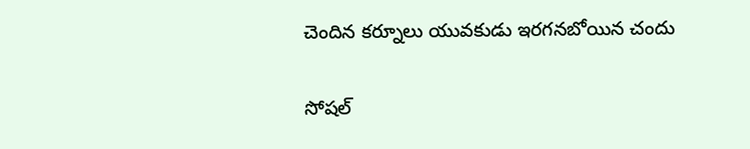చెందిన కర్నూలు యువకుడు ఇరగనబోయిన చందు

సోషల్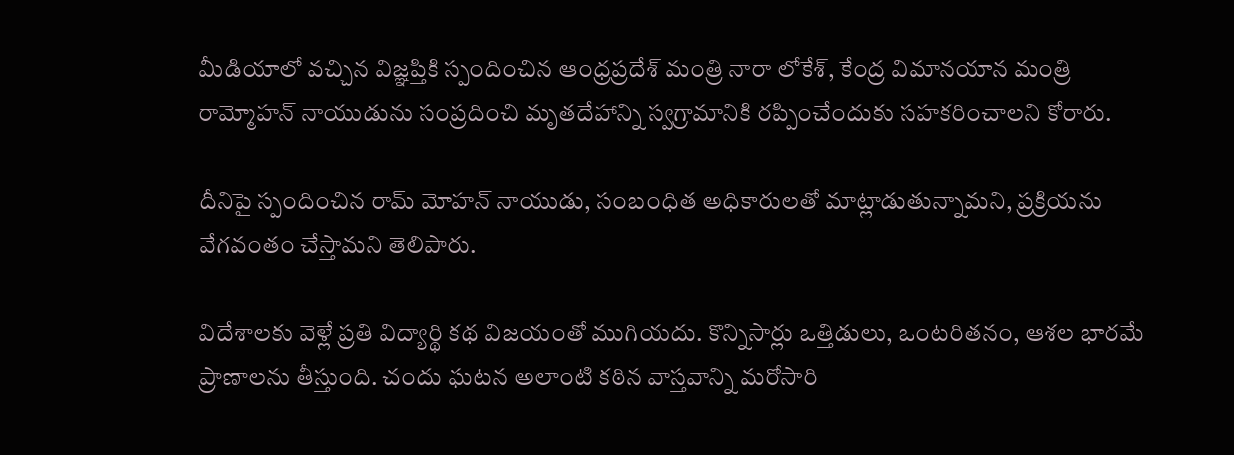మీడియాలో వచ్చిన విజ్ఞప్తికి స్పందించిన ఆంధ్రప్రదేశ్ మంత్రి నారా లోకేశ్, కేంద్ర విమానయాన మంత్రి రామ్మోహన్ నాయుడును సంప్రదించి మృతదేహాన్ని స్వగ్రామానికి రప్పించేందుకు సహకరించాలని కోరారు.

దీనిపై స్పందించిన రామ్ మోహన్ నాయుడు, సంబంధిత అధికారులతో మాట్లాడుతున్నామని, ప్రక్రియను వేగవంతం చేస్తామని తెలిపారు.

విదేశాలకు వెళ్లే ప్రతి విద్యార్థి కథ విజయంతో ముగియదు. కొన్నిసార్లు ఒత్తిడులు, ఒంటరితనం, ఆశల భారమే ప్రాణాలను తీస్తుంది. చందు ఘటన అలాంటి కఠిన వాస్తవాన్ని మరోసారి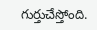గుర్తుచేస్తోంది.